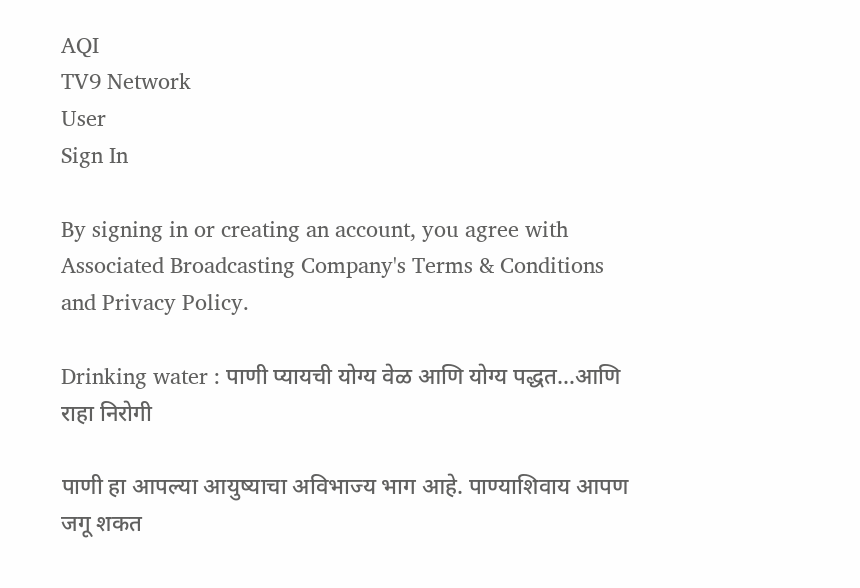AQI
TV9 Network
User
Sign In

By signing in or creating an account, you agree with Associated Broadcasting Company's Terms & Conditions and Privacy Policy.

Drinking water : पाणी प्यायची योग्य वेळ आणि योग्य पद्धत…आणि राहा निरोगी

पाणी हा आपल्या आयुष्याचा अविभाज्य भाग आहे. पाण्याशिवाय आपण जगू शकत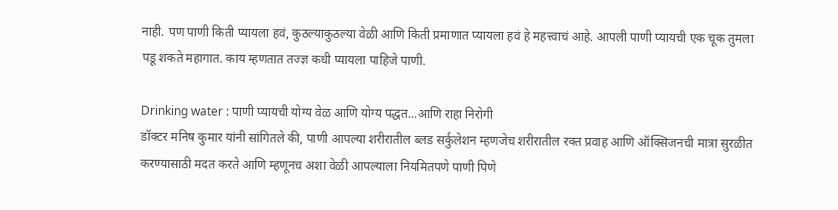नाही. पण पाणी किती प्यायला हवं, कुठल्याकुठल्या वेळी आणि किती प्रमाणात प्यायला हवं हे महत्त्वाचं आहे. आपली पाणी प्यायची एक चूक तुमला पडू शकते महागात. काय म्हणतात तज्ज्ञ कधी प्यायला पाहिजे पाणी.

Drinking water : पाणी प्यायची योग्य वेळ आणि योग्य पद्धत...आणि राहा निरोगी
डॉक्टर मनिष कुमार यांनी सांगितले की, पाणी आपल्या शरीरातील ब्लड सर्कुलेशन म्हणजेच शरीरातील रक्त प्रवाह आणि ऑक्सिजनची मात्रा सुरळीत करण्यासाठी मदत करते आणि म्हणूनच अशा वेळी आपल्याला नियमितपणे पाणी पिणे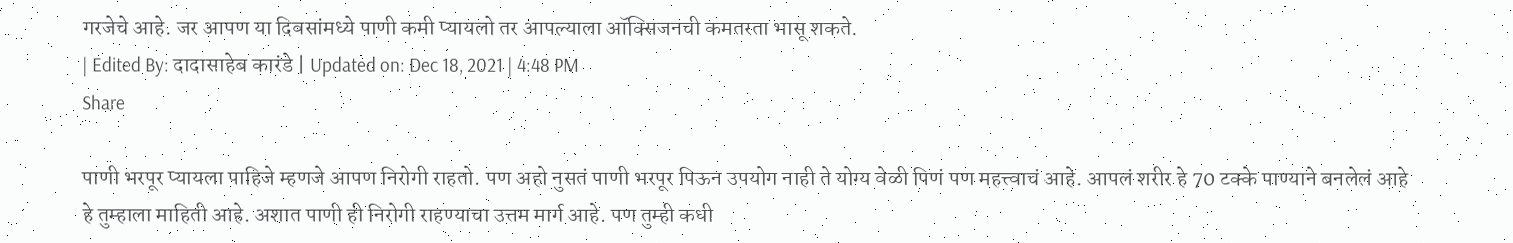गरजेचे आहे. जर आपण या दिवसांमध्ये पाणी कमी प्यायलो तर आपल्याला ऑक्सिजनची कमतरता भासू शकते.
| Edited By: दादासाहेब कारंडे | Updated on: Dec 18, 2021 | 4:48 PM
Share

पाणी भरपूर प्यायला पाहिजे म्हणजे आपण निरोगी राहतो. पण अहो नुसतं पाणी भरपूर पिऊन उपयोग नाही ते योग्य वेळी पिणं पण महत्त्वाचं आहे. आपलं शरीर हे 70 टक्के पाण्याने बनलेलं आहे हे तुम्हाला माहिती आहे. अशात पाणी ही निरोगी राहण्याचा उत्तम मार्ग आहे. पण तुम्ही कधी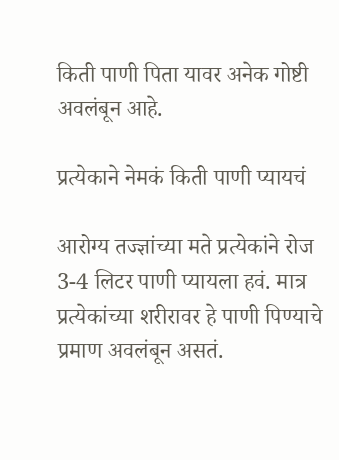किती पाणी पिता यावर अनेक गोष्टी अवलंबून आहे.

प्रत्येकाने नेमकं किती पाणी प्यायचं

आरोग्य तज्ज्ञांच्या मते प्रत्येकांने रोज 3-4 लिटर पाणी प्यायला हवं. मात्र प्रत्येकांच्या शरीरावर हे पाणी पिण्याचे प्रमाण अवलंबून असतं.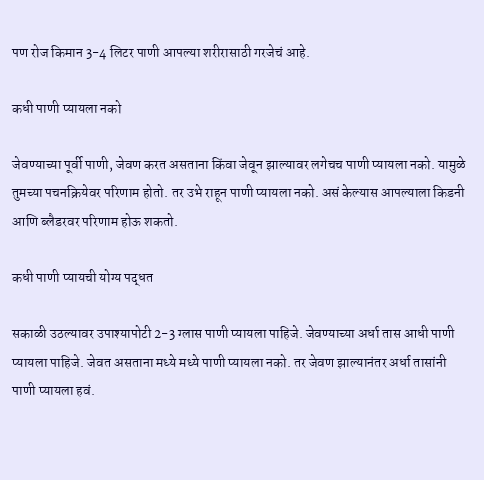पण रोज किमान 3-4 लिटर पाणी आपल्या शरीरासाठी गरजेचं आहे.

कधी पाणी प्यायला नको

जेवण्याच्या पूर्वी पाणी, जेवण करत असताना किंवा जेवून झाल्यावर लगेचच पाणी प्यायला नको. यामुळे तुमच्या पचनक्रियेवर परिणाम होतो. तर उभे राहून पाणी प्यायला नको. असं केल्यास आपल्याला किडनी आणि ब्लैडरवर परिणाम होऊ शकतो.

कधी पाणी प्यायची योग्य पद्धत

सकाळी उठल्यावर उपाश्यापोटी 2-3 ग्लास पाणी प्यायला पाहिजे. जेवण्याच्या अर्धा तास आधी पाणी प्यायला पाहिजे. जेवत असताना मध्ये मध्ये पाणी प्यायला नको. तर जेवण झाल्यानंतर अर्धा तासांनी पाणी प्यायला हवं.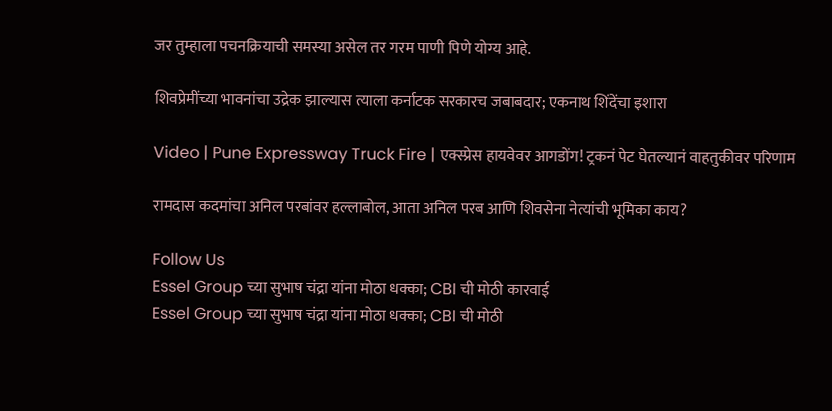जर तुम्हाला पचनक्रियाची समस्या असेल तर गरम पाणी पिणे योग्य आहे.

शिवप्रेमींच्या भावनांचा उद्रेक झाल्यास त्याला कर्नाटक सरकारच जबाबदार; एकनाथ शिंदेंचा इशारा

Video | Pune Expressway Truck Fire | एक्स्प्रेस हायवेवर आगडोंग! ट्रकनं पेट घेतल्यानं वाहतुकीवर परिणाम

रामदास कदमांचा अनिल परबांवर हल्लाबोल, आता अनिल परब आणि शिवसेना नेत्यांची भूमिका काय?

Follow Us
Essel Group च्या सुभाष चंद्रा यांना मोठा धक्का; CBI ची मोठी कारवाई
Essel Group च्या सुभाष चंद्रा यांना मोठा धक्का; CBI ची मोठी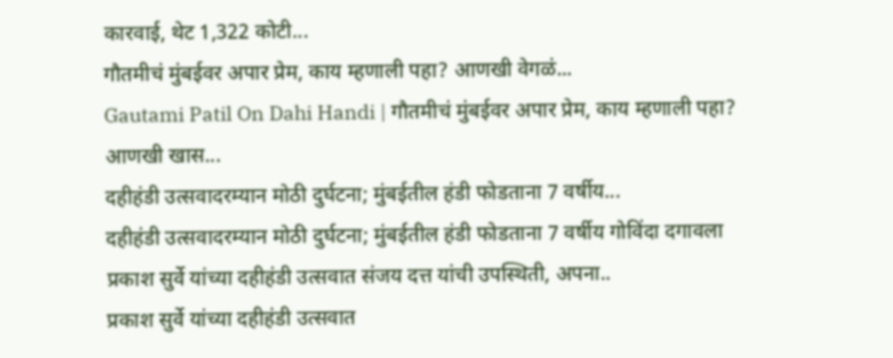कारवाई, थेट 1,322 कोटी...
गौतमीचं मुंबईवर अपार प्रेम, काय म्हणाली पहा? आणखी वेगळं...
Gautami Patil On Dahi Handi | गौतमीचं मुंबईवर अपार प्रेम, काय म्हणाली पहा? आणखी खास...
दहीहंडी उत्सवादरम्यान मोठी दुर्घटना; मुंबईतील हंडी फोडताना 7 वर्षीय...
दहीहंडी उत्सवादरम्यान मोठी दुर्घटना; मुंबईतील हंडी फोडताना 7 वर्षीय गोविंदा दगावला
प्रकाश सुर्वे यांच्या दहीहंडी उत्सवात संजय दत्त यांची उपस्थिती, अपना..
प्रकाश सुर्वे यांच्या दहीहंडी उत्सवात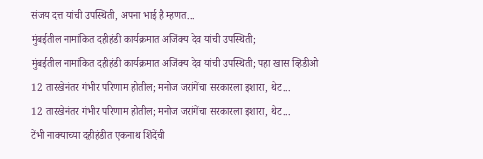संजय दत्त यांची उपस्थिती, अपना भाई है म्हणत...
मुंबईतील नामांकित दहीहंडी कार्यक्रमात अजिंक्य देव यांची उपस्थिती;
मुंबईतील नामांकित दहीहंडी कार्यक्रमात अजिंक्य देव यांची उपस्थिती; पहा खास व्हिडीओ
12 तारखेनंतर गंभीर परिणाम होतील; मनोज जरांगेंचा सरकारला इशारा, थेट...
12 तारखेनंतर गंभीर परिणाम होतील; मनोज जरांगेंचा सरकारला इशारा, थेट...
टेंभी नाक्याच्या दहीहंडीत एकनाथ शिंदेंची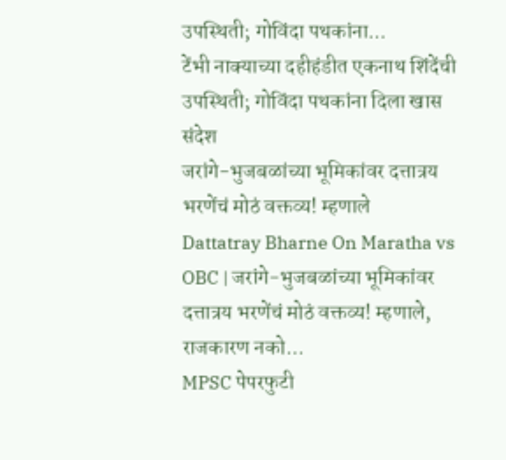उपस्थिती; गोविंदा पथकांना...
टेंभी नाक्याच्या दहीहंडीत एकनाथ शिंदेंची उपस्थिती; गोविंदा पथकांना दिला खास संदेश
जरांगे-भुजबळांच्या भूमिकांवर दत्तात्रय भरणेंचं मोठं वक्तव्य! म्हणाले
Dattatray Bharne On Maratha vs OBC | जरांगे-भुजबळांच्या भूमिकांवर दत्तात्रय भरणेंचं मोठं वक्तव्य! म्हणाले, राजकारण नको...
MPSC पेपरफुटी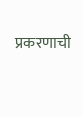प्रकरणाची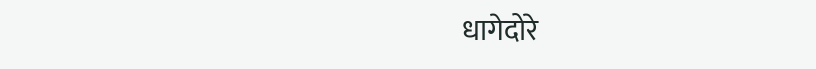धागेदोरे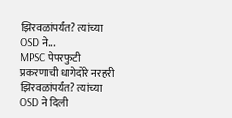झिरवळांपर्यंत? त्यांच्या OSD ने...
MPSC पेपरफुटी प्रकरणाची धागेदोरे नरहरी झिरवळांपर्यंत? त्यांच्या OSD ने दिली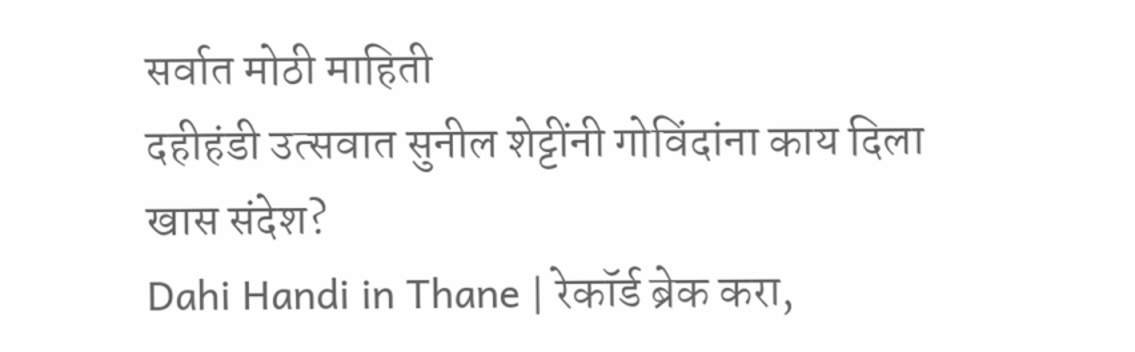सर्वात मोठी माहिती
दहीहंडी उत्सवात सुनील शेट्टींनी गोविंदांना काय दिला खास संदेश?
Dahi Handi in Thane | रेकॉर्ड ब्रेक करा,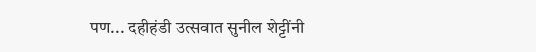पण... दहीहंडी उत्सवात सुनील शेट्टींनी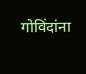गोविंदांना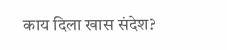काय दिला खास संदेश?